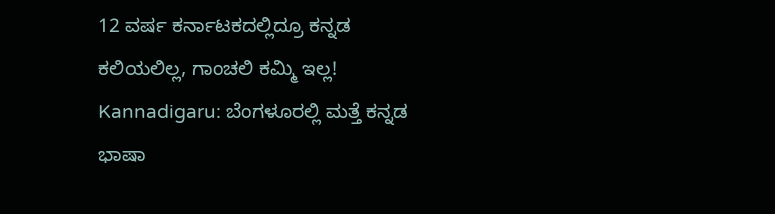12 ವರ್ಷ ಕರ್ನಾಟಕದಲ್ಲಿದ್ರೂ ಕನ್ನಡ ಕಲಿಯಲಿಲ್ಲ, ಗಾಂಚಲಿ ಕಮ್ಮಿ ಇಲ್ಲ!
Kannadigaru: ಬೆಂಗಳೂರಲ್ಲಿ ಮತ್ತೆ ಕನ್ನಡ ಭಾಷಾ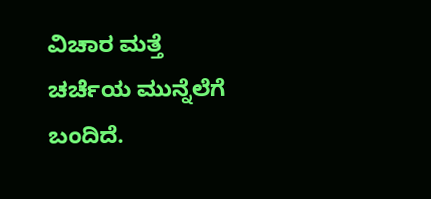ವಿಚಾರ ಮತ್ತೆ ಚರ್ಚೆಯ ಮುನ್ನೆಲೆಗೆ ಬಂದಿದೆ.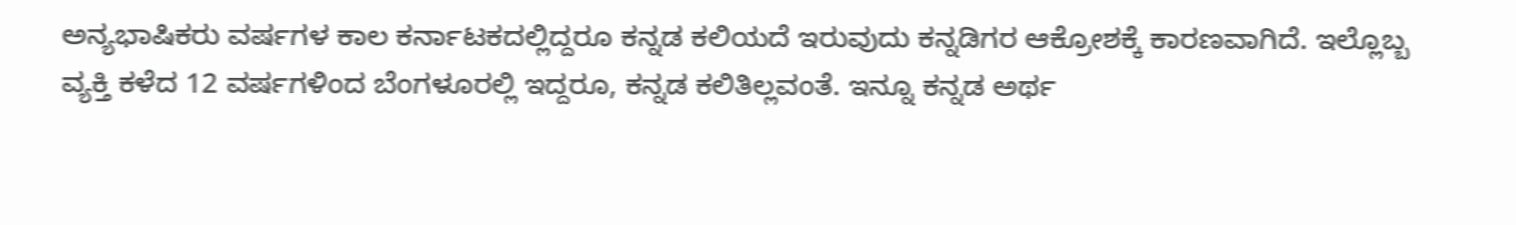ಅನ್ಯಭಾಷಿಕರು ವರ್ಷಗಳ ಕಾಲ ಕರ್ನಾಟಕದಲ್ಲಿದ್ದರೂ ಕನ್ನಡ ಕಲಿಯದೆ ಇರುವುದು ಕನ್ನಡಿಗರ ಆಕ್ರೋಶಕ್ಕೆ ಕಾರಣವಾಗಿದೆ. ಇಲ್ಲೊಬ್ಬ ವ್ಯಕ್ತಿ ಕಳೆದ 12 ವರ್ಷಗಳಿಂದ ಬೆಂಗಳೂರಲ್ಲಿ ಇದ್ದರೂ, ಕನ್ನಡ ಕಲಿತಿಲ್ಲವಂತೆ. ಇನ್ನೂ ಕನ್ನಡ ಅರ್ಥ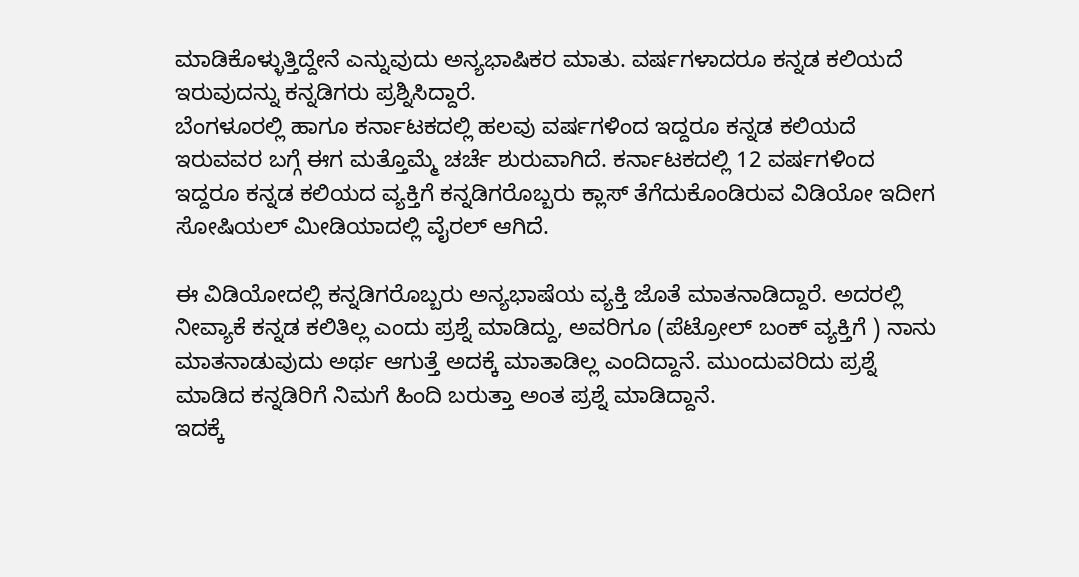ಮಾಡಿಕೊಳ್ಳುತ್ತಿದ್ದೇನೆ ಎನ್ನುವುದು ಅನ್ಯಭಾಷಿಕರ ಮಾತು. ವರ್ಷಗಳಾದರೂ ಕನ್ನಡ ಕಲಿಯದೆ ಇರುವುದನ್ನು ಕನ್ನಡಿಗರು ಪ್ರಶ್ನಿಸಿದ್ದಾರೆ.
ಬೆಂಗಳೂರಲ್ಲಿ ಹಾಗೂ ಕರ್ನಾಟಕದಲ್ಲಿ ಹಲವು ವರ್ಷಗಳಿಂದ ಇದ್ದರೂ ಕನ್ನಡ ಕಲಿಯದೆ ಇರುವವರ ಬಗ್ಗೆ ಈಗ ಮತ್ತೊಮ್ಮೆ ಚರ್ಚೆ ಶುರುವಾಗಿದೆ. ಕರ್ನಾಟಕದಲ್ಲಿ 12 ವರ್ಷಗಳಿಂದ ಇದ್ದರೂ ಕನ್ನಡ ಕಲಿಯದ ವ್ಯಕ್ತಿಗೆ ಕನ್ನಡಿಗರೊಬ್ಬರು ಕ್ಲಾಸ್ ತೆಗೆದುಕೊಂಡಿರುವ ವಿಡಿಯೋ ಇದೀಗ ಸೋಷಿಯಲ್ ಮೀಡಿಯಾದಲ್ಲಿ ವೈರಲ್ ಆಗಿದೆ.

ಈ ವಿಡಿಯೋದಲ್ಲಿ ಕನ್ನಡಿಗರೊಬ್ಬರು ಅನ್ಯಭಾಷೆಯ ವ್ಯಕ್ತಿ ಜೊತೆ ಮಾತನಾಡಿದ್ದಾರೆ. ಅದರಲ್ಲಿ ನೀವ್ಯಾಕೆ ಕನ್ನಡ ಕಲಿತಿಲ್ಲ ಎಂದು ಪ್ರಶ್ನೆ ಮಾಡಿದ್ದು, ಅವರಿಗೂ (ಪೆಟ್ರೋಲ್ ಬಂಕ್ ವ್ಯಕ್ತಿಗೆ ) ನಾನು ಮಾತನಾಡುವುದು ಅರ್ಥ ಆಗುತ್ತೆ ಅದಕ್ಕೆ ಮಾತಾಡಿಲ್ಲ ಎಂದಿದ್ದಾನೆ. ಮುಂದುವರಿದು ಪ್ರಶ್ನೆ ಮಾಡಿದ ಕನ್ನಡಿರಿಗೆ ನಿಮಗೆ ಹಿಂದಿ ಬರುತ್ತಾ ಅಂತ ಪ್ರಶ್ನೆ ಮಾಡಿದ್ದಾನೆ.
ಇದಕ್ಕೆ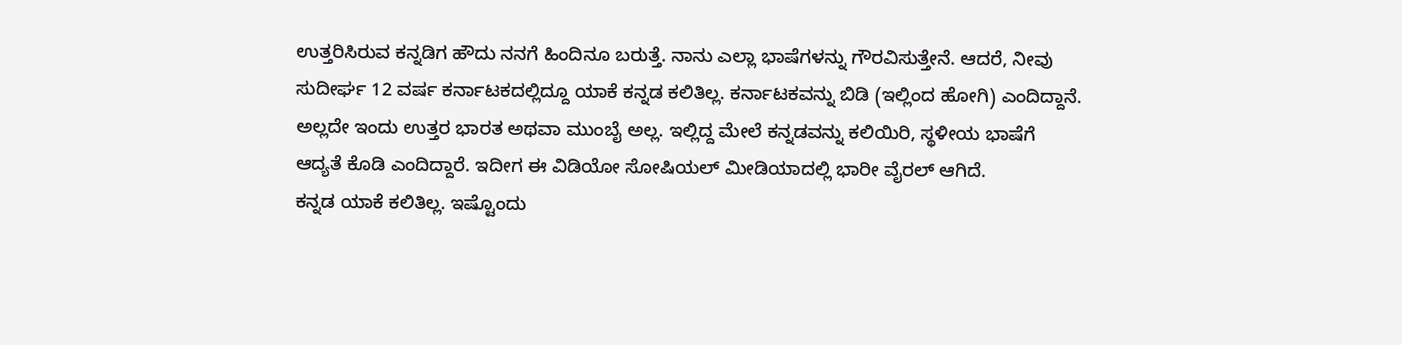ಉತ್ತರಿಸಿರುವ ಕನ್ನಡಿಗ ಹೌದು ನನಗೆ ಹಿಂದಿನೂ ಬರುತ್ತೆ. ನಾನು ಎಲ್ಲಾ ಭಾಷೆಗಳನ್ನು ಗೌರವಿಸುತ್ತೇನೆ. ಆದರೆ, ನೀವು ಸುದೀರ್ಘ 12 ವರ್ಷ ಕರ್ನಾಟಕದಲ್ಲಿದ್ದೂ ಯಾಕೆ ಕನ್ನಡ ಕಲಿತಿಲ್ಲ. ಕರ್ನಾಟಕವನ್ನು ಬಿಡಿ (ಇಲ್ಲಿಂದ ಹೋಗಿ) ಎಂದಿದ್ದಾನೆ. ಅಲ್ಲದೇ ಇಂದು ಉತ್ತರ ಭಾರತ ಅಥವಾ ಮುಂಬೈ ಅಲ್ಲ. ಇಲ್ಲಿದ್ದ ಮೇಲೆ ಕನ್ನಡವನ್ನು ಕಲಿಯಿರಿ, ಸ್ಥಳೀಯ ಭಾಷೆಗೆ ಆದ್ಯತೆ ಕೊಡಿ ಎಂದಿದ್ದಾರೆ. ಇದೀಗ ಈ ವಿಡಿಯೋ ಸೋಷಿಯಲ್ ಮೀಡಿಯಾದಲ್ಲಿ ಭಾರೀ ವೈರಲ್ ಆಗಿದೆ.
ಕನ್ನಡ ಯಾಕೆ ಕಲಿತಿಲ್ಲ. ಇಷ್ಟೊಂದು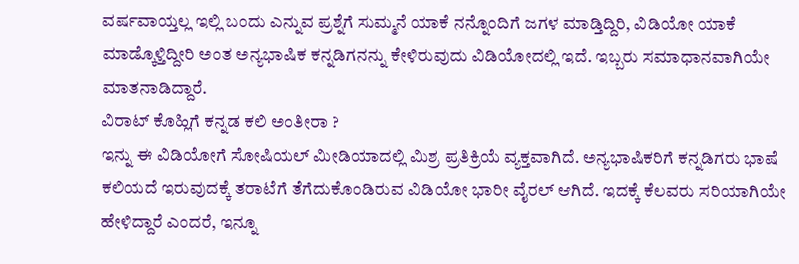ವರ್ಷವಾಯ್ತಲ್ಲ ಇಲ್ಲಿ ಬಂದು ಎನ್ನುವ ಪ್ರಶ್ನೆಗೆ ಸುಮ್ಮನೆ ಯಾಕೆ ನನ್ನೊಂದಿಗೆ ಜಗಳ ಮಾಡ್ತಿದ್ದಿರಿ, ವಿಡಿಯೋ ಯಾಕೆ ಮಾಡ್ಕೊಳ್ತಿದ್ದೀರಿ ಅಂತ ಅನ್ಯಭಾಷಿಕ ಕನ್ನಡಿಗನನ್ನು ಕೇಳಿರುವುದು ವಿಡಿಯೋದಲ್ಲಿ ಇದೆ. ಇಬ್ಬರು ಸಮಾಧಾನವಾಗಿಯೇ ಮಾತನಾಡಿದ್ದಾರೆ.
ವಿರಾಟ್ ಕೊಹ್ಲಿಗೆ ಕನ್ನಡ ಕಲಿ ಅಂತೀರಾ ?
ಇನ್ನು ಈ ವಿಡಿಯೋಗೆ ಸೋಷಿಯಲ್ ಮೀಡಿಯಾದಲ್ಲಿ ಮಿಶ್ರ ಪ್ರತಿಕ್ರಿಯೆ ವ್ಯಕ್ತವಾಗಿದೆ. ಅನ್ಯಭಾಷಿಕರಿಗೆ ಕನ್ನಡಿಗರು ಭಾಷೆ ಕಲಿಯದೆ ಇರುವುದಕ್ಕೆ ತರಾಟೆಗೆ ತೆಗೆದುಕೊಂಡಿರುವ ವಿಡಿಯೋ ಭಾರೀ ವೈರಲ್ ಆಗಿದೆ. ಇದಕ್ಕೆ ಕೆಲವರು ಸರಿಯಾಗಿಯೇ ಹೇಳಿದ್ದಾರೆ ಎಂದರೆ, ಇನ್ನೂ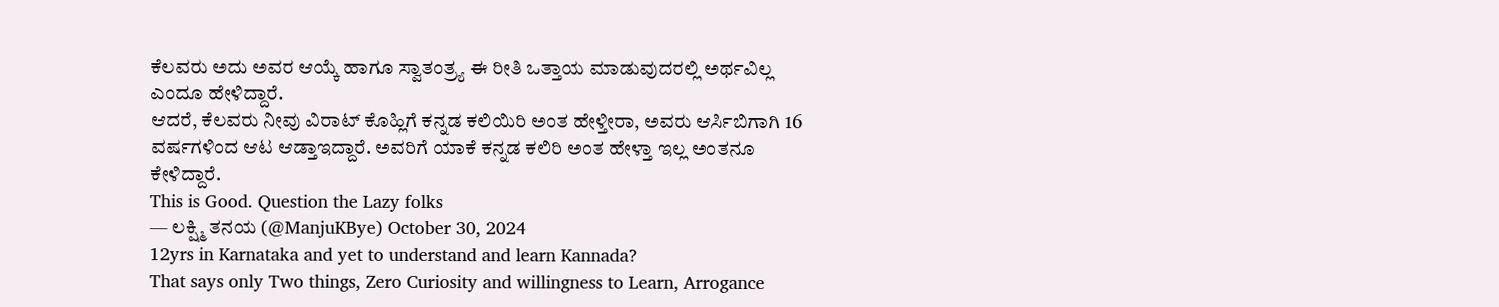ಕೆಲವರು ಅದು ಅವರ ಆಯ್ಕೆ ಹಾಗೂ ಸ್ವಾತಂತ್ರ್ಯ ಈ ರೀತಿ ಒತ್ತಾಯ ಮಾಡುವುದರಲ್ಲಿ ಅರ್ಥವಿಲ್ಲ ಎಂದೂ ಹೇಳಿದ್ದಾರೆ.
ಆದರೆ, ಕೆಲವರು ನೀವು ವಿರಾಟ್ ಕೊಹ್ಲಿಗೆ ಕನ್ನಡ ಕಲಿಯಿರಿ ಅಂತ ಹೇಳ್ತೀರಾ, ಅವರು ಆರ್ಸಿಬಿಗಾಗಿ 16 ವರ್ಷಗಳಿಂದ ಆಟ ಆಡ್ತಾಇದ್ದಾರೆ. ಅವರಿಗೆ ಯಾಕೆ ಕನ್ನಡ ಕಲಿರಿ ಅಂತ ಹೇಳ್ತಾ ಇಲ್ಲ ಅಂತನೂ ಕೇಳಿದ್ದಾರೆ.
This is Good. Question the Lazy folks
— ಲಕ್ಷ್ಮಿ ತನಯ (@ManjuKBye) October 30, 2024
12yrs in Karnataka and yet to understand and learn Kannada?
That says only Two things, Zero Curiosity and willingness to Learn, Arrogance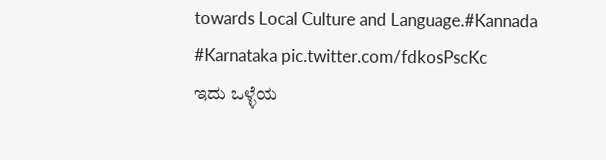towards Local Culture and Language.#Kannada #Karnataka pic.twitter.com/fdkosPscKc
ಇದು ಒಳ್ಳೆಯ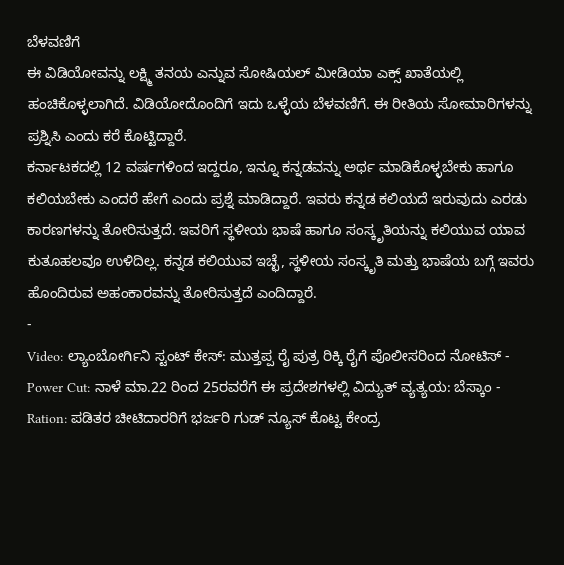ಬೆಳವಣಿಗೆ
ಈ ವಿಡಿಯೋವನ್ನು ಲಕ್ಷ್ಮಿ ತನಯ ಎನ್ನುವ ಸೋಷಿಯಲ್ ಮೀಡಿಯಾ ಎಕ್ಸ್ ಖಾತೆಯಲ್ಲಿ ಹಂಚಿಕೊಳ್ಳಲಾಗಿದೆ. ವಿಡಿಯೋದೊಂದಿಗೆ ಇದು ಒಳ್ಳೆಯ ಬೆಳವಣಿಗೆ. ಈ ರೀತಿಯ ಸೋಮಾರಿಗಳನ್ನು ಪ್ರಶ್ನಿಸಿ ಎಂದು ಕರೆ ಕೊಟ್ಟಿದ್ದಾರೆ.
ಕರ್ನಾಟಕದಲ್ಲಿ 12 ವರ್ಷಗಳಿಂದ ಇದ್ದರೂ, ಇನ್ನೂ ಕನ್ನಡವನ್ನು ಅರ್ಥ ಮಾಡಿಕೊಳ್ಳಬೇಕು ಹಾಗೂ ಕಲಿಯಬೇಕು ಎಂದರೆ ಹೇಗೆ ಎಂದು ಪ್ರಶ್ನೆ ಮಾಡಿದ್ದಾರೆ. ಇವರು ಕನ್ನಡ ಕಲಿಯದೆ ಇರುವುದು ಎರಡು ಕಾರಣಗಳನ್ನು ತೋರಿಸುತ್ತದೆ. ಇವರಿಗೆ ಸ್ಥಳೀಯ ಭಾಷೆ ಹಾಗೂ ಸಂಸ್ಕೃತಿಯನ್ನು ಕಲಿಯುವ ಯಾವ ಕುತೂಹಲವೂ ಉಳಿದಿಲ್ಲ. ಕನ್ನಡ ಕಲಿಯುವ ಇಚ್ಛೆ, ಸ್ಥಳೀಯ ಸಂಸ್ಕೃತಿ ಮತ್ತು ಭಾಷೆಯ ಬಗ್ಗೆ ಇವರು ಹೊಂದಿರುವ ಅಹಂಕಾರವನ್ನು ತೋರಿಸುತ್ತದೆ ಎಂದಿದ್ದಾರೆ.
-
Video: ಲ್ಯಾಂಬೋರ್ಗಿನಿ ಸ್ಟಂಟ್ ಕೇಸ್: ಮುತ್ತಪ್ಪ ರೈ ಪುತ್ರ ರಿಕ್ಕಿ ರೈಗೆ ಪೊಲೀಸರಿಂದ ನೋಟಿಸ್ -
Power Cut: ನಾಳೆ ಮಾ.22 ರಿಂದ 25ರವರೆಗೆ ಈ ಪ್ರದೇಶಗಳಲ್ಲಿ ವಿದ್ಯುತ್ ವ್ಯತ್ಯಯ: ಬೆಸ್ಕಾಂ -
Ration: ಪಡಿತರ ಚೀಟಿದಾರರಿಗೆ ಭರ್ಜರಿ ಗುಡ್ ನ್ಯೂಸ್ ಕೊಟ್ಟ ಕೇಂದ್ರ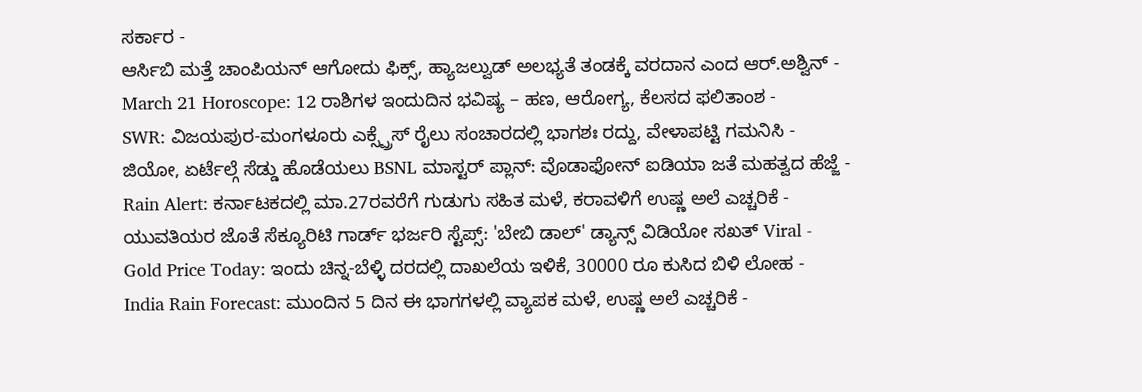ಸರ್ಕಾರ -
ಆರ್ಸಿಬಿ ಮತ್ತೆ ಚಾಂಪಿಯನ್ ಆಗೋದು ಫಿಕ್ಸ್, ಹ್ಯಾಜಲ್ವುಡ್ ಅಲಭ್ಯತೆ ತಂಡಕ್ಕೆ ವರದಾನ ಎಂದ ಆರ್.ಅಶ್ವಿನ್ -
March 21 Horoscope: 12 ರಾಶಿಗಳ ಇಂದುದಿನ ಭವಿಷ್ಯ – ಹಣ, ಆರೋಗ್ಯ, ಕೆಲಸದ ಫಲಿತಾಂಶ -
SWR: ವಿಜಯಪುರ-ಮಂಗಳೂರು ಎಕ್ಸ್ಪ್ರೆಸ್ ರೈಲು ಸಂಚಾರದಲ್ಲಿ ಭಾಗಶಃ ರದ್ದು, ವೇಳಾಪಟ್ಟಿ ಗಮನಿಸಿ -
ಜಿಯೋ, ಏರ್ಟೆಲ್ಗೆ ಸೆಡ್ಡು ಹೊಡೆಯಲು BSNL ಮಾಸ್ಟರ್ ಪ್ಲಾನ್: ವೊಡಾಫೋನ್ ಐಡಿಯಾ ಜತೆ ಮಹತ್ವದ ಹೆಜ್ಜೆ -
Rain Alert: ಕರ್ನಾಟಕದಲ್ಲಿ ಮಾ.27ರವರೆಗೆ ಗುಡುಗು ಸಹಿತ ಮಳೆ, ಕರಾವಳಿಗೆ ಉಷ್ಣ ಅಲೆ ಎಚ್ಚರಿಕೆ -
ಯುವತಿಯರ ಜೊತೆ ಸೆಕ್ಯೂರಿಟಿ ಗಾರ್ಡ್ ಭರ್ಜರಿ ಸ್ಟೆಪ್ಸ್: 'ಬೇಬಿ ಡಾಲ್' ಡ್ಯಾನ್ಸ್ ವಿಡಿಯೋ ಸಖತ್ Viral -
Gold Price Today: ಇಂದು ಚಿನ್ನ-ಬೆಳ್ಳಿ ದರದಲ್ಲಿ ದಾಖಲೆಯ ಇಳಿಕೆ, 30000 ರೂ ಕುಸಿದ ಬಿಳಿ ಲೋಹ -
India Rain Forecast: ಮುಂದಿನ 5 ದಿನ ಈ ಭಾಗಗಳಲ್ಲಿ ವ್ಯಾಪಕ ಮಳೆ, ಉಷ್ಣ ಅಲೆ ಎಚ್ಚರಿಕೆ -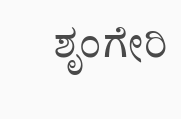ಶೃಂಗೇರಿ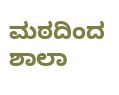ಮಠದಿಂದ ಶಾಲಾ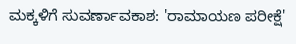ಮಕ್ಕಳಿಗೆ ಸುವರ್ಣಾವಕಾಶ: 'ರಾಮಾಯಣ ಪರೀಕ್ಷೆ'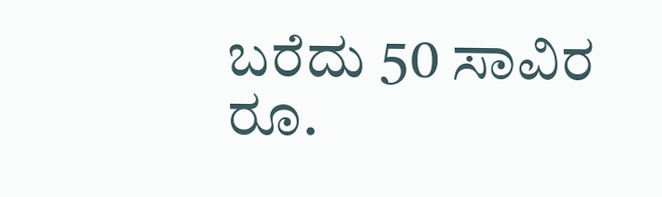ಬರೆದು 50 ಸಾವಿರ ರೂ.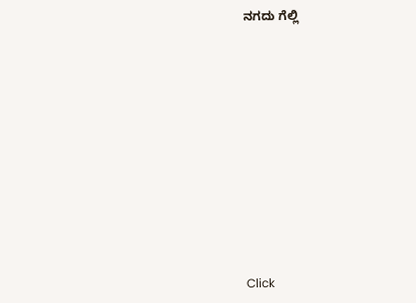ನಗದು ಗೆಲ್ಲಿ












Click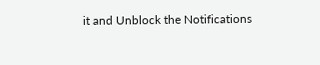it and Unblock the Notifications